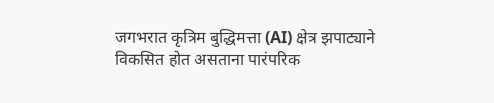जगभरात कृत्रिम बुद्धिमत्ता (AI) क्षेत्र झपाट्याने विकसित होत असताना पारंपरिक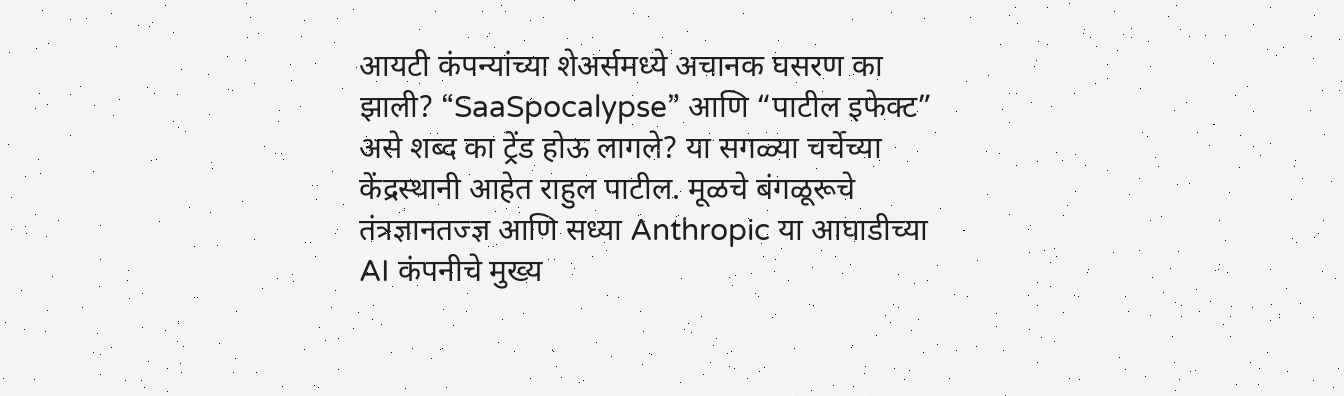आयटी कंपन्यांच्या शेअर्समध्ये अचानक घसरण का झाली? “SaaSpocalypse” आणि “पाटील इफेक्ट” असे शब्द का ट्रेंड होऊ लागले? या सगळ्या चर्चेच्या केंद्रस्थानी आहेत राहुल पाटील. मूळचे बंगळूरूचे तंत्रज्ञानतज्ज्ञ आणि सध्या Anthropic या आघाडीच्या AI कंपनीचे मुख्य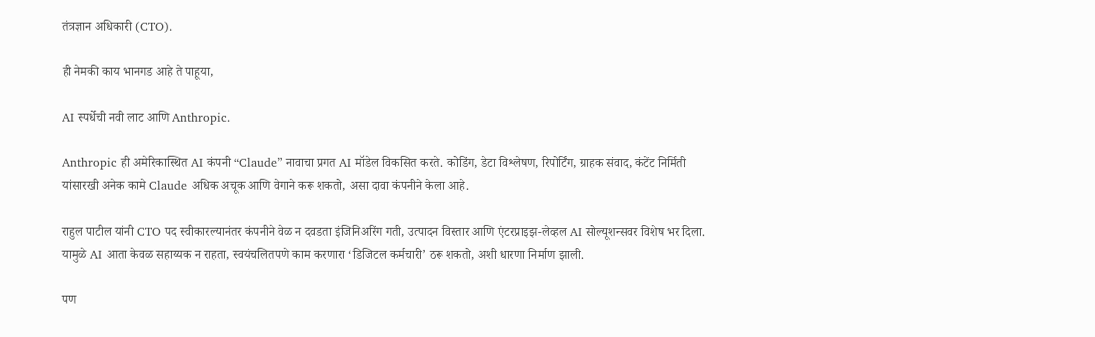तंत्रज्ञान अधिकारी (CTO).

ही नेमकी काय भानगड आहे ते पाहूया,

AI स्पर्धेची नवी लाट आणि Anthropic.

Anthropic ही अमेरिकास्थित AI कंपनी “Claude” नावाचा प्रगत AI मॉडेल विकसित करते. कोडिंग, डेटा विश्लेषण, रिपोर्टिंग, ग्राहक संवाद, कंटेंट निर्मिती यांसारखी अनेक कामे Claude अधिक अचूक आणि वेगाने करू शकतो, असा दावा कंपनीने केला आहे.

राहुल पाटील यांनी CTO पद स्वीकारल्यानंतर कंपनीने वेळ न दवडता इंजिनिअरिंग गती, उत्पादन विस्तार आणि एंटरप्राइझ-लेव्हल AI सोल्यूशन्सवर विशेष भर दिला. यामुळे AI आता केवळ सहाय्यक न राहता, स्वयंचलितपणे काम करणारा ‘डिजिटल कर्मचारी’ ठरू शकतो, अशी धारणा निर्माण झाली.

पण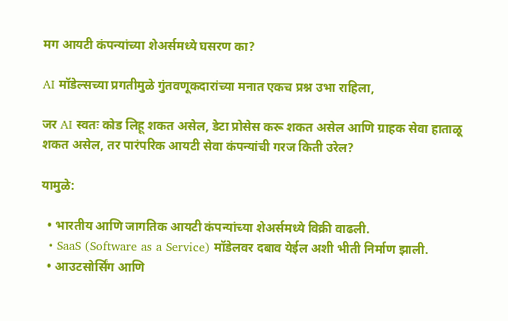मग आयटी कंपन्यांच्या शेअर्समध्ये घसरण का?

AI मॉडेल्सच्या प्रगतीमुळे गुंतवणूकदारांच्या मनात एकच प्रश्न उभा राहिला,

जर AI स्वतः कोड लिहू शकत असेल, डेटा प्रोसेस करू शकत असेल आणि ग्राहक सेवा हाताळू शकत असेल, तर पारंपरिक आयटी सेवा कंपन्यांची गरज किती उरेल?

यामुळे:

  • भारतीय आणि जागतिक आयटी कंपन्यांच्या शेअर्समध्ये विक्री वाढली.
  • SaaS (Software as a Service) मॉडेलवर दबाव येईल अशी भीती निर्माण झाली.
  • आउटसोर्सिंग आणि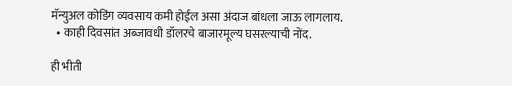मॅन्युअल कोडिंग व्यवसाय कमी होईल असा अंदाज बांधला जाऊ लागलाय.
  • काही दिवसांत अब्जावधी डॉलरचे बाजारमूल्य घसरल्याची नोंद.

ही भीती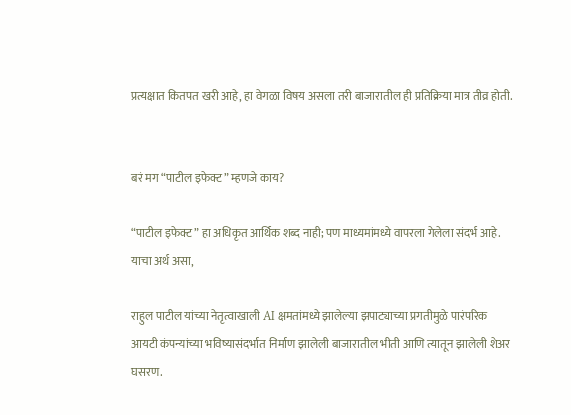प्रत्यक्षात कितपत खरी आहे, हा वेगळा विषय असला तरी बाजारातील ही प्रतिक्रिया मात्र तीव्र होती.


बरं मग “पाटील इफेक्ट” म्हणजे काय?

“पाटील इफेक्ट” हा अधिकृत आर्थिक शब्द नाही; पण माध्यमांमध्ये वापरला गेलेला संदर्भ आहे. याचा अर्थ असा,

राहुल पाटील यांच्या नेतृत्वाखाली AI क्षमतांमध्ये झालेल्या झपाट्याच्या प्रगतीमुळे पारंपरिक आयटी कंपन्यांच्या भविष्यासंदर्भात निर्माण झालेली बाजारातील भीती आणि त्यातून झालेली शेअर घसरण.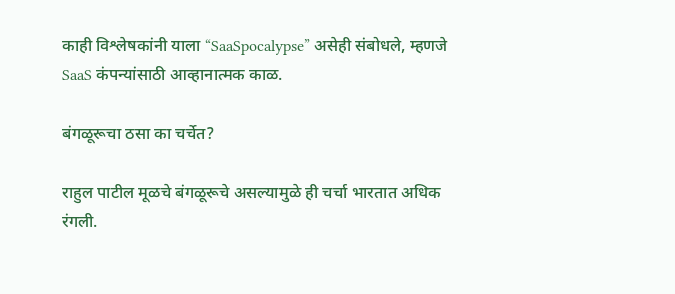काही विश्लेषकांनी याला “SaaSpocalypse” असेही संबोधले, म्हणजे SaaS कंपन्यांसाठी आव्हानात्मक काळ.

बंगळूरूचा ठसा का चर्चेत?

राहुल पाटील मूळचे बंगळूरूचे असल्यामुळे ही चर्चा भारतात अधिक रंगली.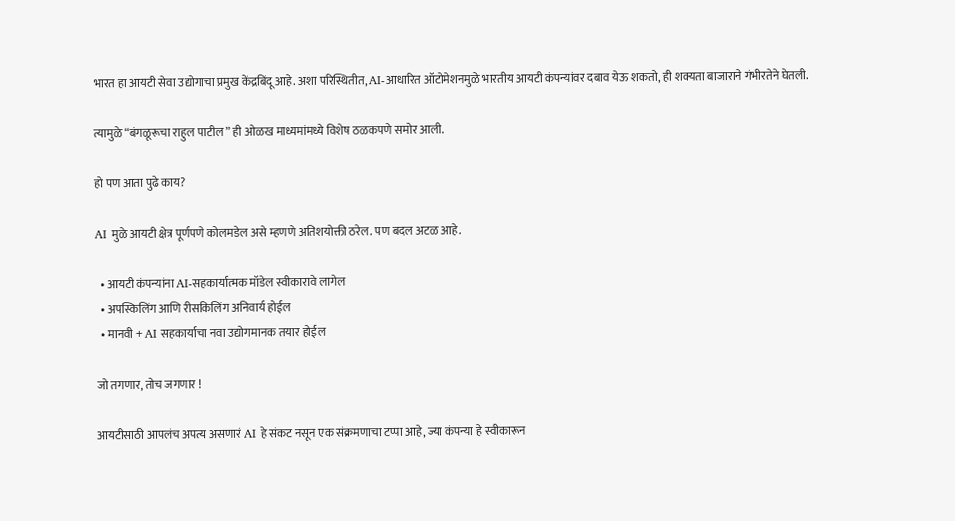भारत हा आयटी सेवा उद्योगाचा प्रमुख केंद्रबिंदू आहे. अशा परिस्थितीत, AI-आधारित ऑटोमेशनमुळे भारतीय आयटी कंपन्यांवर दबाव येऊ शकतो, ही शक्यता बाजाराने गंभीरतेने घेतली.

त्यामुळे “बंगळूरूचा राहुल पाटील” ही ओळख माध्यमांमध्ये विशेष ठळकपणे समोर आली.

हो पण आता पुढे काय?

AI मुळे आयटी क्षेत्र पूर्णपणे कोलमडेल असे म्हणणे अतिशयोक्ती ठरेल. पण बदल अटळ आहे.

  • आयटी कंपन्यांना AI-सहकार्यात्मक मॉडेल स्वीकारावे लागेल
  • अपस्किलिंग आणि रीसकिलिंग अनिवार्य होईल
  • मानवी + AI सहकार्याचा नवा उद्योगमानक तयार होईल

जो तगणार, तोच जगणार !

आयटीसाठी आपलंच अपत्य असणारं AI हे संकट नसून एक संक्रमणाचा टप्पा आहे, ज्या कंपन्या हे स्वीकारून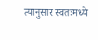त्यानुसार स्वतःमध्ये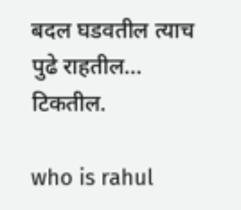बदल घडवतील त्याच पुढे राहतील… टिकतील.

who is rahul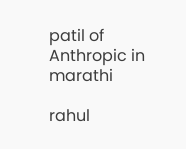patil of Anthropic in marathi

rahul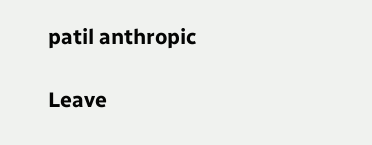patil anthropic

Leave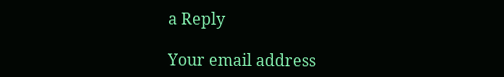a Reply

Your email address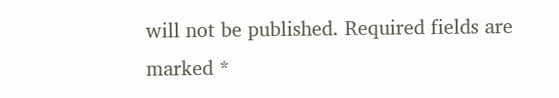will not be published. Required fields are marked *